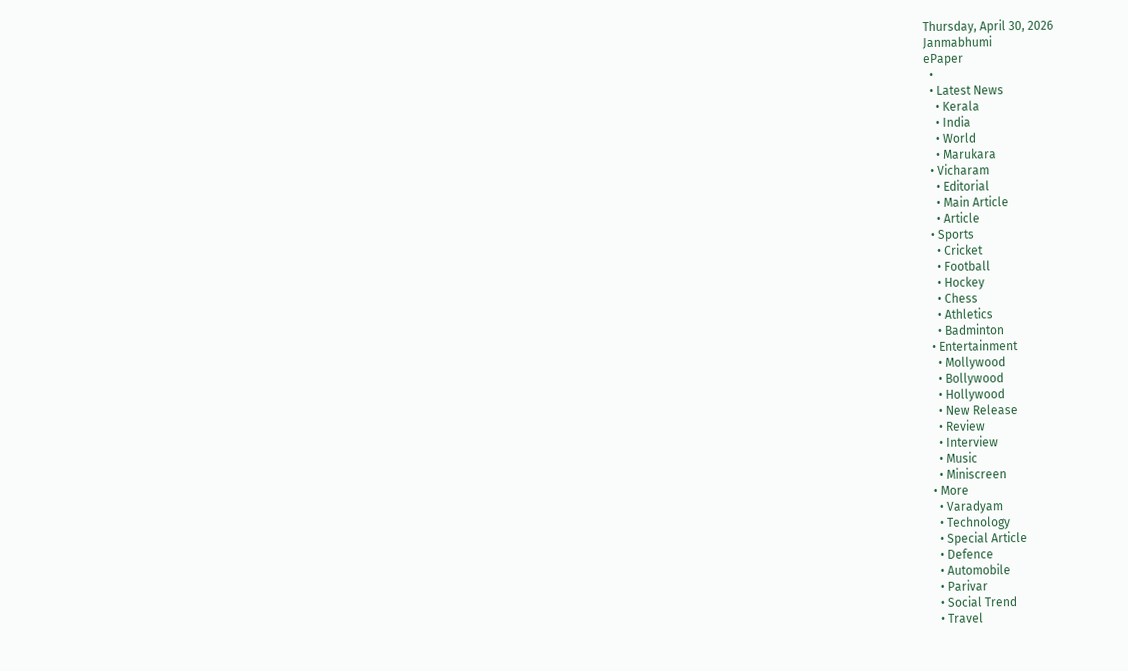Thursday, April 30, 2026
Janmabhumi
ePaper
  •
  • Latest News
    • Kerala
    • India
    • World
    • Marukara
  • Vicharam
    • Editorial
    • Main Article
    • Article
  • Sports
    • Cricket
    • Football
    • Hockey
    • Chess
    • Athletics
    • Badminton
  • Entertainment
    • Mollywood
    • Bollywood
    • Hollywood
    • New Release
    • Review
    • Interview
    • Music
    • Miniscreen
  • More
    • Varadyam
    • Technology
    • Special Article
    • Defence
    • Automobile
    • Parivar
    • Social Trend
    • Travel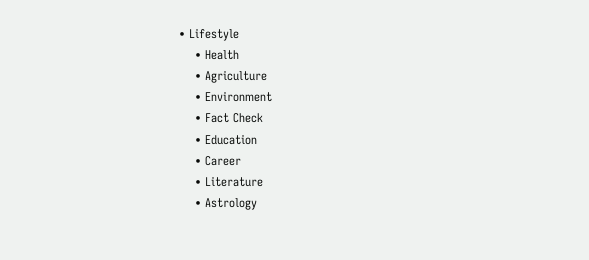• Lifestyle
    • Health
    • Agriculture
    • Environment
    • Fact Check
    • Education
    • Career
    • Literature
    • Astrology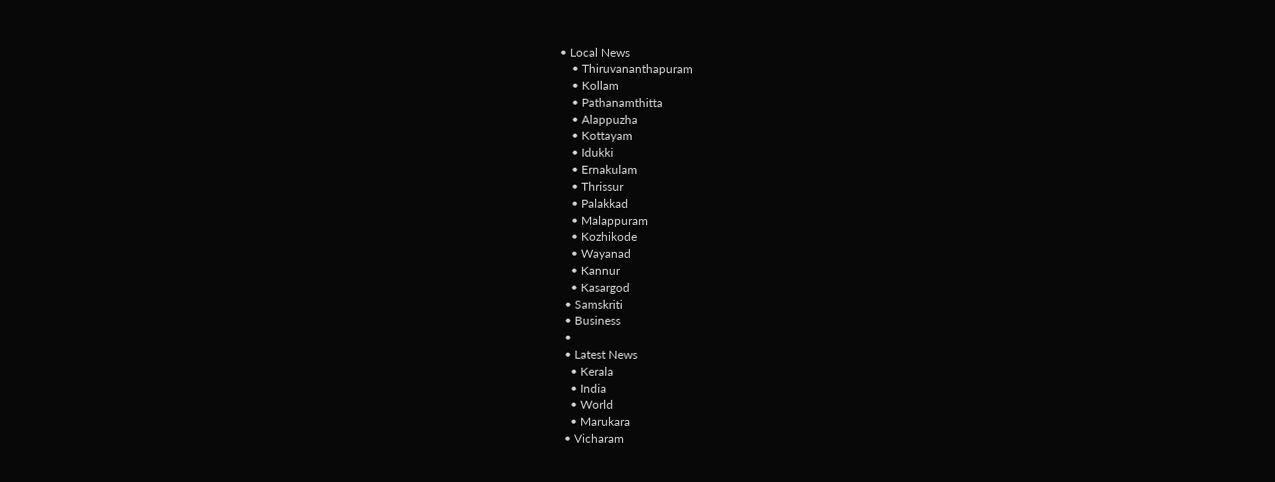• Local News
    • Thiruvananthapuram
    • Kollam
    • Pathanamthitta
    • Alappuzha
    • Kottayam
    • Idukki
    • Ernakulam
    • Thrissur
    • Palakkad
    • Malappuram
    • Kozhikode
    • Wayanad
    • Kannur
    • Kasargod
  • Samskriti
  • Business
  •
  • Latest News
    • Kerala
    • India
    • World
    • Marukara
  • Vicharam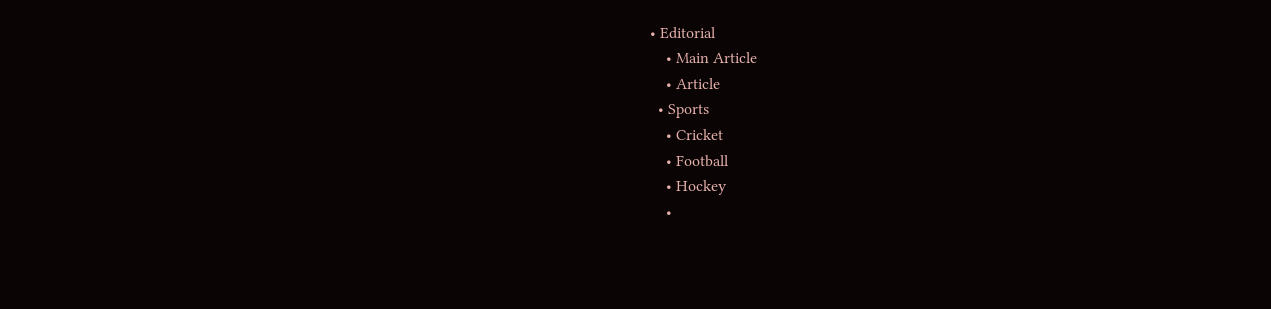• Editorial
    • Main Article
    • Article
  • Sports
    • Cricket
    • Football
    • Hockey
    •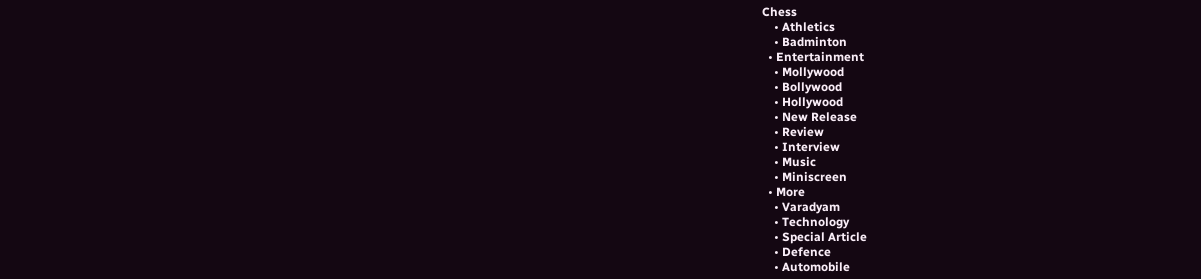Chess
    • Athletics
    • Badminton
  • Entertainment
    • Mollywood
    • Bollywood
    • Hollywood
    • New Release
    • Review
    • Interview
    • Music
    • Miniscreen
  • More
    • Varadyam
    • Technology
    • Special Article
    • Defence
    • Automobile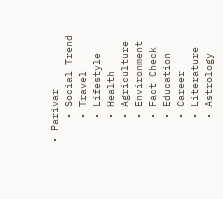• Parivar
    • Social Trend
    • Travel
    • Lifestyle
    • Health
    • Agriculture
    • Environment
    • Fact Check
    • Education
    • Career
    • Literature
    • Astrology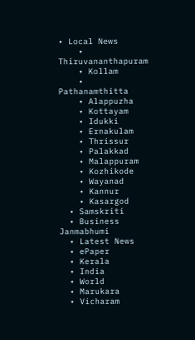• Local News
    • Thiruvananthapuram
    • Kollam
    • Pathanamthitta
    • Alappuzha
    • Kottayam
    • Idukki
    • Ernakulam
    • Thrissur
    • Palakkad
    • Malappuram
    • Kozhikode
    • Wayanad
    • Kannur
    • Kasargod
  • Samskriti
  • Business
Janmabhumi
  • Latest News
  • ePaper
  • Kerala
  • India
  • World
  • Marukara
  • Vicharam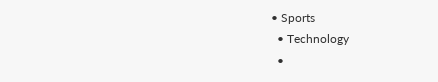• Sports
  • Technology
  •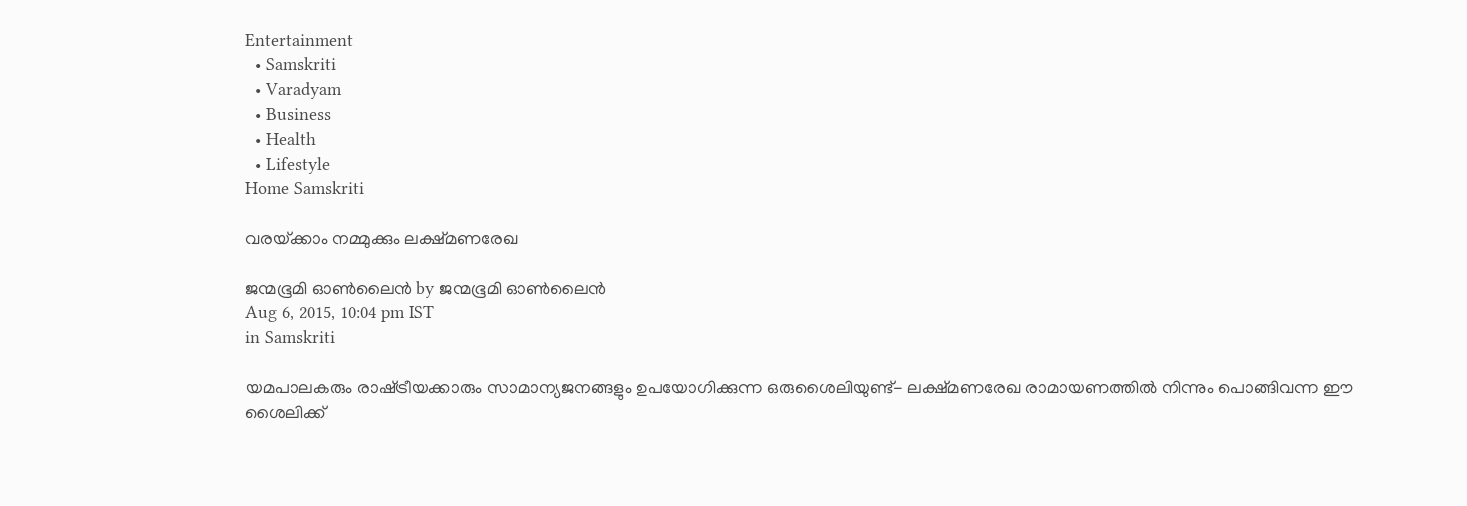Entertainment
  • Samskriti
  • Varadyam
  • Business
  • Health
  • Lifestyle
Home Samskriti

വരയ്‌ക്കാം നമ്മുക്കും ലക്ഷ്മണരേഖ

ജന്മഭൂമി ഓണ്‍ലൈന്‍ by ജന്മഭൂമി ഓണ്‍ലൈന്‍
Aug 6, 2015, 10:04 pm IST
in Samskriti

യമപാലകരും രാഷ്‌ട്രീയക്കാരും സാമാന്യജനങ്ങളും ഉപയോഗിക്കുന്ന ഒരുശൈലിയുണ്ട്- ലക്ഷ്മണരേഖ രാമായണത്തില്‍ നിന്നും പൊങ്ങിവന്ന ഈ ശൈലിക്ക്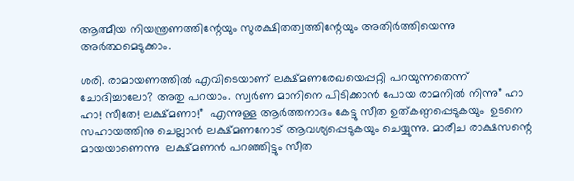ആത്മീയ നിയന്ത്രണത്തിന്റേയും സുരക്ഷിതത്വത്തിന്റേയും അതിര്‍ത്തിയെന്നു അര്‍ത്ഥമെടുക്കാം.

ശരി. രാമായണത്തില്‍ എവിടെയാണ് ലക്ഷ്മണരേഖയെപ്പറ്റി പറയുന്നതെന്ന് ചോദിച്ചാലോ? അതു പറയാം. സ്വര്‍ണ മാനിനെ പിടിക്കാന്‍ പോയ രാമനില്‍ നിന്നു” ഹാ ഹാ! സീതേ! ലക്ഷ്മണാ!”  എന്നുള്ള ആര്‍ത്തനാദം കേട്ടു സീത ഉത്കണ്ഠപ്പെടുകയും  ഉടനെ സഹായത്തിനു ചെല്ലാന്‍ ലക്ഷ്മണനോട് ആവശ്യപ്പെടുകയും ചെയ്യുന്നു. മാരീച രാക്ഷസന്റെ മായയാണെന്നു  ലക്ഷ്മണന്‍ പറഞ്ഞിട്ടും സീത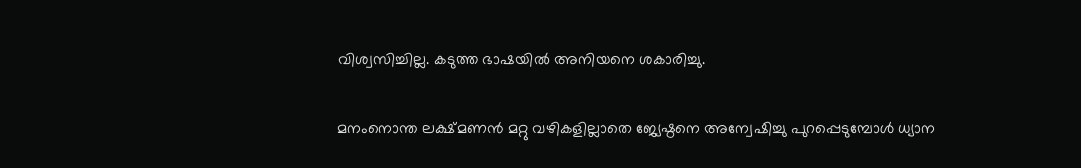വിശ്വസിച്ചില്ല. കടുത്ത ഭാഷയില്‍ അനിയനെ ശകാരിച്ചു.

മനംനൊന്ത ലക്ഷ്മണന്‍ മറ്റു വഴികളില്ലാതെ ജ്യേഷ്ഠനെ അന്വേഷിച്ചു പുറപ്പെടുമ്പോള്‍ ധ്യാന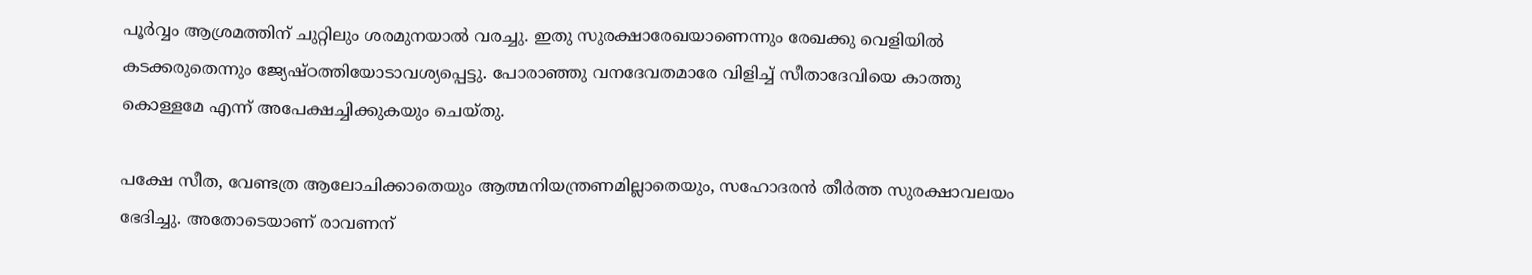പൂര്‍വ്വം ആശ്രമത്തിന് ചുറ്റിലും ശരമുനയാല്‍ വരച്ചു. ഇതു സുരക്ഷാരേഖയാണെന്നും രേഖക്കു വെളിയില്‍ കടക്കരുതെന്നും ജ്യേഷ്ഠത്തിയോടാവശ്യപ്പെട്ടു. പോരാഞ്ഞു വനദേവതമാരേ വിളിച്ച് സീതാദേവിയെ കാത്തു കൊള്ളമേ എന്ന് അപേക്ഷച്ചിക്കുകയും ചെയ്തു.

പക്ഷേ സീത, വേണ്ടത്ര ആലോചിക്കാതെയും ആത്മനിയന്ത്രണമില്ലാതെയും, സഹോദരന്‍ തീര്‍ത്ത സുരക്ഷാവലയം ഭേദിച്ചു. അതോടെയാണ് രാവണന്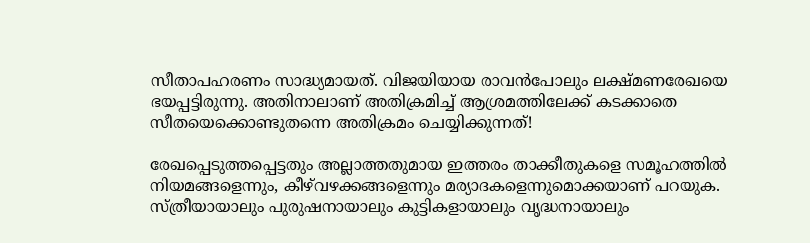സീതാപഹരണം സാദ്ധ്യമായത്. വിജയിയായ രാവന്‍പോലും ലക്ഷ്മണരേഖയെ ഭയപ്പട്ടിരുന്നു. അതിനാലാണ് അതിക്രമിച്ച് ആശ്രമത്തിലേക്ക് കടക്കാതെ സീതയെക്കൊണ്ടുതന്നെ അതിക്രമം ചെയ്യിക്കുന്നത്!

രേഖപ്പെടുത്തപ്പെട്ടതും അല്ലാത്തതുമായ ഇത്തരം താക്കീതുകളെ സമൂഹത്തില്‍ നിയമങ്ങളെന്നും, കീഴ്‌വഴക്കങ്ങളെന്നും മര്യാദകളെന്നുമൊക്കയാണ് പറയുക. സ്ത്രീയായാലും പുരുഷനായാലും കുട്ടികളായാലും വൃദ്ധനായാലും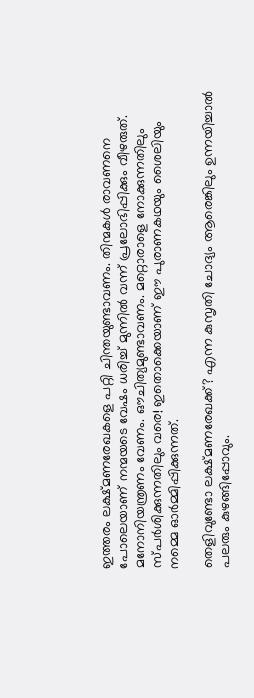ഇത്തരം ലക്ഷ്മണരേഖകളെ പറ്റി ചിന്തയുണ്ടാവണം. തിന്മകള്‍ രാവണനെ പോലെയാണ് നന്മയടെ വേഷം ധരിച്ച് മുന്നില്‍ വന്ന് പ്രലോഭിപ്പിക്കും വീഴരുത്. മനോനിയന്ത്രണം വേണം. ഔചിത്യമുണ്ടാവണം. മറ്റൊരാളെ നോക്കുന്നതിലും സ്പര്‍ശിക്കുന്നതിലും വരെ! ഇതൊക്കെയാണ് ഈ പുരാണകഥയും ശൈലിയും നമ്മെ ഓര്‍മ്മിപ്പിക്കുന്നത്.

തെളിവുണ്ടോ ലക്ഷ്മണരേഖക്ക്? എന്ന കുസൃതി ചോദ്യം ആരെങ്കിലും ഉന്നയിച്ചാല്‍ പലരും കുഴങ്ങിപ്പോവും.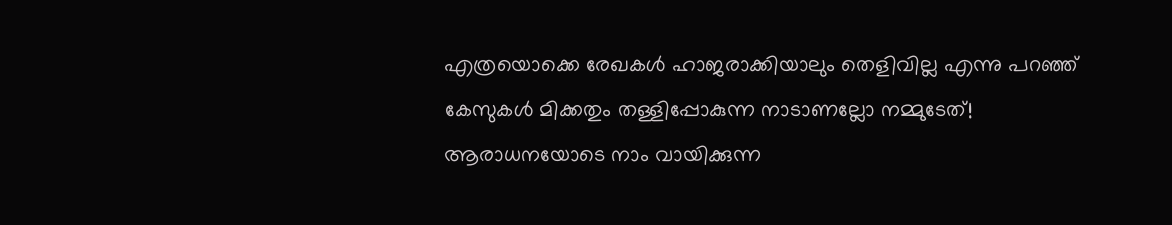എത്രയൊക്കെ രേഖകള്‍ ഹാജരാക്കിയാലും തെളിവില്ല എന്നു പറഞ്ഞ് കേസുകള്‍ മിക്കതും തള്ളിപ്പോകുന്ന നാടാണല്ലോ നമ്മുടേത്! ആരാധനയോടെ നാം വായിക്കുന്ന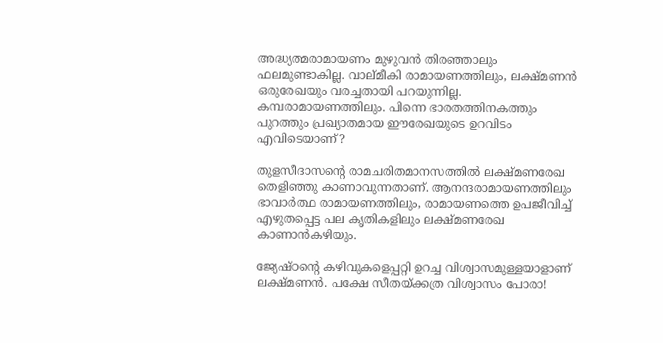അദ്ധ്യത്മരാമായണം മുഴുവന്‍ തിരഞ്ഞാലും ഫലമുണ്ടാകില്ല. വാല്മീകി രാമായണത്തിലും, ലക്ഷ്മണന്‍ ഒരുരേഖയും വരച്ചതായി പറയുന്നില്ല. കമ്പരാമായണത്തിലും. പിന്നെ ഭാരതത്തിനകത്തും പുറത്തും പ്രഖ്യാതമായ ഈരേഖയുടെ ഉറവിടം എവിടെയാണ്?

തുളസീദാസന്റെ രാമചരിതമാനസത്തില്‍ ലക്ഷ്മണരേഖ തെളിഞ്ഞു കാണാവുന്നതാണ്. ആനന്ദരാമായണത്തിലും ഭാവാര്‍ത്ഥ രാമായണത്തിലും, രാമായണത്തെ ഉപജീവിച്ച് എഴുതപ്പെട്ട പല കൃതികളിലും ലക്ഷ്മണരേഖ കാണാന്‍കഴിയും.

ജ്യേഷ്ഠന്റെ കഴിവുകളെപ്പറ്റി ഉറച്ച വിശ്വാസമുള്ളയാളാണ് ലക്ഷ്മണന്‍. പക്ഷേ സീതയ്‌ക്കത്ര വിശ്വാസം പോരാ!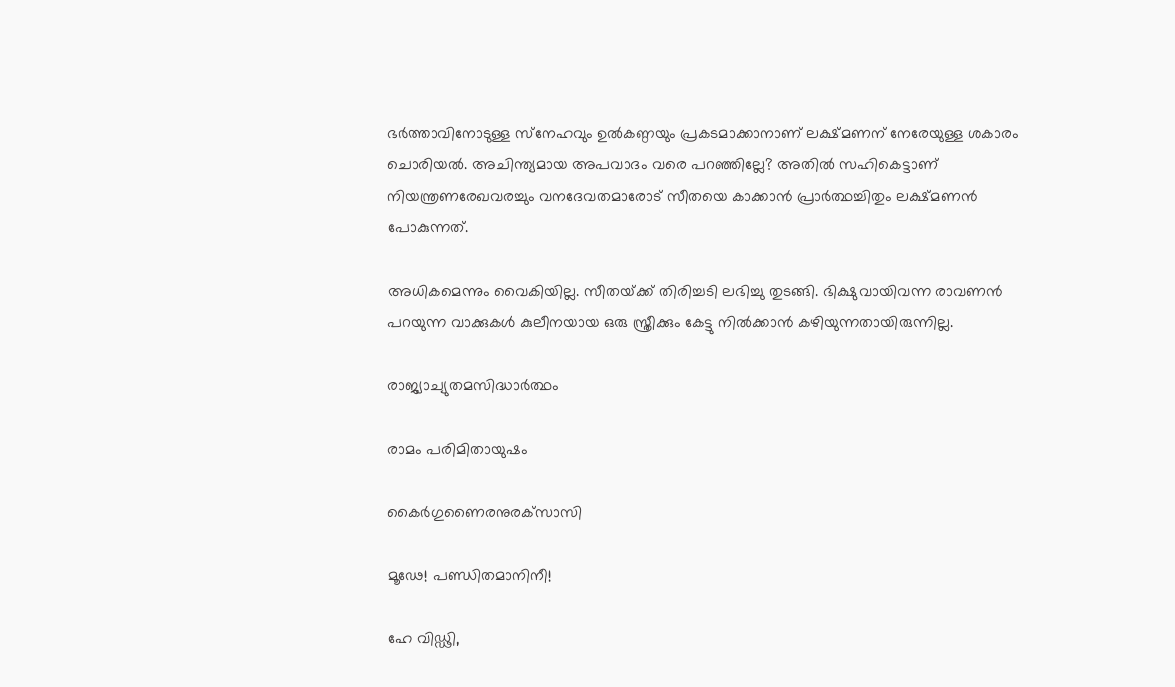ഭര്‍ത്താവിനോടുള്ള സ്‌നേഹവും ഉല്‍കണ്ഠയും പ്രകടമാക്കാനാണ് ലക്ഷ്മണന് നേരേയുള്ള ശകാരം ചൊരിയല്‍. അചിന്ത്യമായ അപവാദം വരെ പറഞ്ഞില്ലേ? അതില്‍ സഹികെട്ടാണ് നിയന്ത്രണരേഖവരച്ചും വനദേവതമാരോട് സീതയെ കാക്കാന്‍ പ്രാര്‍ത്ഥച്ചിതും ലക്ഷ്മണന്‍ പോകുന്നത്.

അധികമെന്നും വൈകിയില്ല. സീതയ്‌ക്ക് തിരിച്ചടി ലഭിച്ചു തുടങ്ങി. ഭിക്ഷുവായിവന്ന രാവണന്‍ പറയുന്ന വാക്കുകള്‍ കുലീനയായ ഒരു സ്ത്രീക്കും കേട്ടു നില്‍ക്കാന്‍ കഴിയുന്നതായിരുന്നില്ല.

രാജ്യാച്യുതമസിദ്ധാര്‍ത്ഥം

രാമം പരിമിതായുഷം

കൈര്‍ഗുണൈരനുരക്‌സാസി

മൂഢേ! പണ്ഡിതമാനിനീ!

ഹേ വിഡ്ഢി,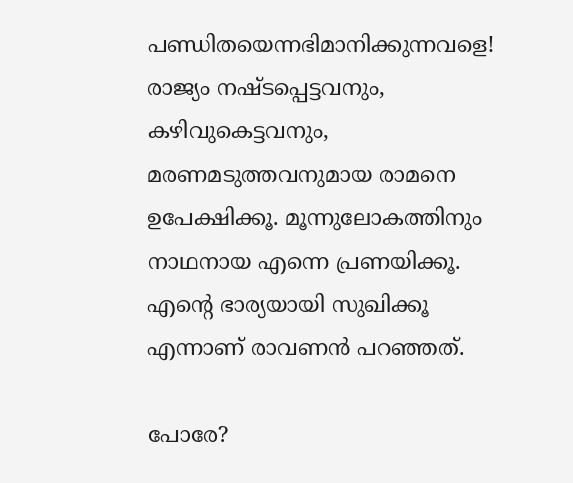പണ്ഡിതയെന്നഭിമാനിക്കുന്നവളെ! രാജ്യം നഷ്ടപ്പെട്ടവനും, കഴിവുകെട്ടവനും, മരണമടുത്തവനുമായ രാമനെ ഉപേക്ഷിക്കൂ. മൂന്നുലോകത്തിനും നാഥനായ എന്നെ പ്രണയിക്കൂ. എന്റെ ഭാര്യയായി സുഖിക്കൂ എന്നാണ് രാവണന്‍ പറഞ്ഞത്.

പോരേ?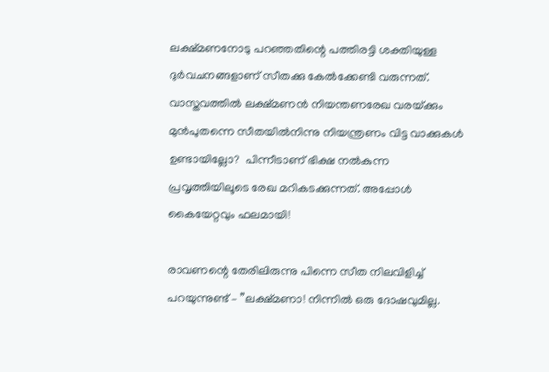ലക്ഷ്മണനോടു പറഞ്ഞതിന്റെ പത്തിരട്ടി ശക്തിയുള്ള ദുര്‍വചനങ്ങളാണ് സീതക്കു കേല്‍ക്കേണ്ടി വരുന്നത്. വാസ്തവത്തില്‍ ലക്ഷ്മണന്‍ നിയന്തണരേഖ വരയ്‌ക്കും മുന്‍പുതന്നെ സീതയില്‍നിന്നു നിയന്ത്രണം വിട്ട വാക്കുകള്‍ ഉണ്ടായില്ലോ?  പിന്നീടാണ് ഭിക്ഷ നല്‍കുന്ന പ്രവൃത്തിയിലൂടെ രേഖ മറികടക്കുന്നത്. അപ്പോള്‍ കൈയേറ്റവും ഫലമായി!

രാവണന്റെ തേരിലിരുന്നു പിന്നെ സീത നിലവിളിച്ച് പറയുന്നുണ്ട് – ”ലക്ഷ്മണാ! നിന്നില്‍ ഒരു ദോഷവുമില്ല.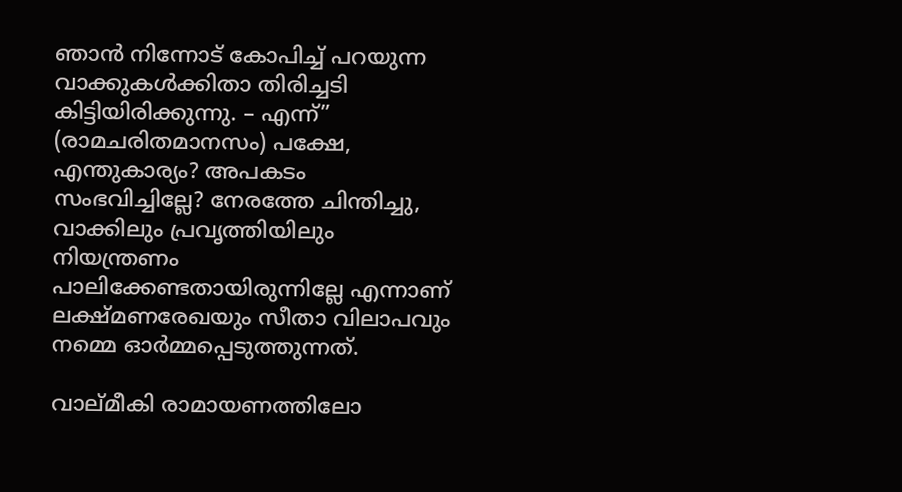ഞാന്‍ നിന്നോട് കോപിച്ച് പറയുന്ന വാക്കുകള്‍ക്കിതാ തിരിച്ചടി കിട്ടിയിരിക്കുന്നു. – എന്ന്” (രാമചരിതമാനസം) പക്ഷേ, എന്തുകാര്യം? അപകടം സംഭവിച്ചില്ലേ? നേരത്തേ ചിന്തിച്ചു, വാക്കിലും പ്രവൃത്തിയിലും നിയന്ത്രണം പാലിക്കേണ്ടതായിരുന്നില്ലേ എന്നാണ് ലക്ഷ്മണരേഖയും സീതാ വിലാപവും നമ്മെ ഓര്‍മ്മപ്പെടുത്തുന്നത്.

വാല്മീകി രാമായണത്തിലോ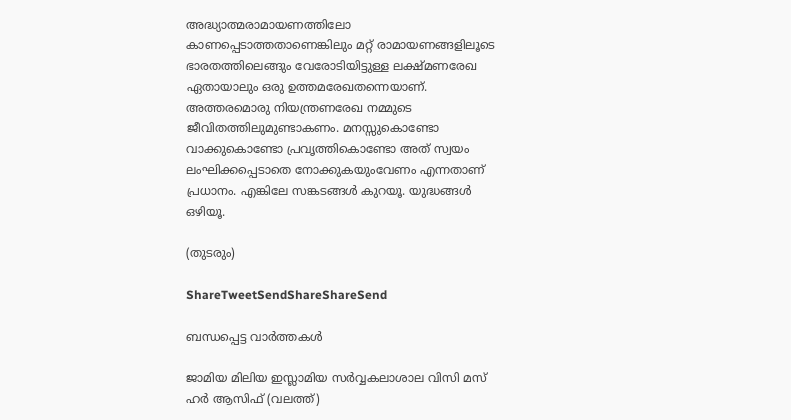അദ്ധ്യാത്മരാമായണത്തിലോ കാണപ്പെടാത്തതാണെങ്കിലും മറ്റ് രാമായണങ്ങളിലൂടെ ഭാരതത്തിലെങ്ങും വേരോടിയിട്ടുള്ള ലക്ഷ്മണരേഖ ഏതായാലും ഒരു ഉത്തമരേഖതന്നെയാണ്. അത്തരമൊരു നിയന്ത്രണരേഖ നമ്മുടെ ജീവിതത്തിലുമുണ്ടാകണം. മനസ്സുകൊണ്ടോ വാക്കുകൊണ്ടോ പ്രവൃത്തികൊണ്ടോ അത് സ്വയം ലംഘിക്കപ്പെടാതെ നോക്കുകയുംവേണം എന്നതാണ് പ്രധാനം. എങ്കിലേ സങ്കടങ്ങള്‍ കുറയൂ. യുദ്ധങ്ങള്‍ ഒഴിയൂ.

(തുടരും)

ShareTweetSendShareShareSend

ബന്ധപ്പെട്ട വാര്‍ത്തകള്‍

ജാമിയ മിലിയ ഇസ്ലാമിയ സര്‍വ്വകലാശാല വിസി മസ് ഹര്‍ ആസിഫ് (വലത്ത്)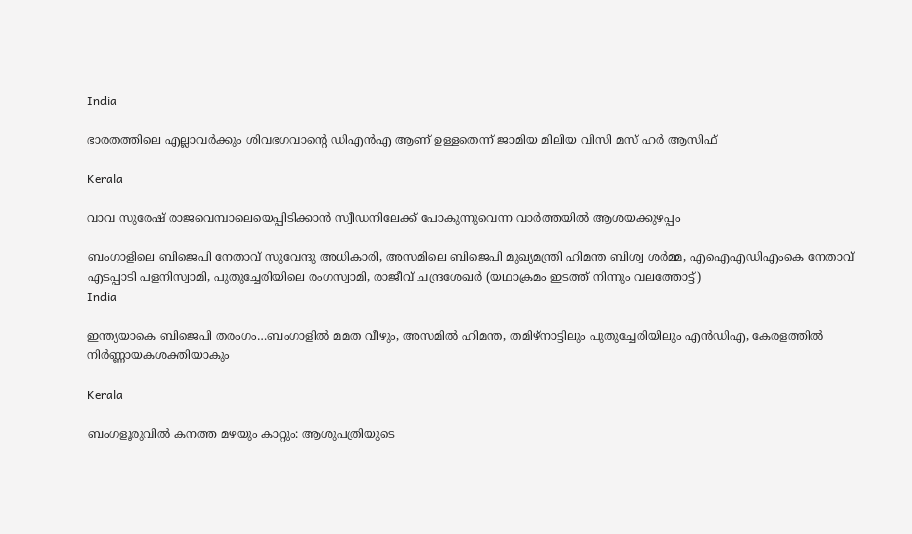India

ഭാരതത്തിലെ എല്ലാവര്‍ക്കും ശിവഭഗവാന്റെ ഡിഎന്‍എ ആണ് ഉള്ളതെന്ന് ജാമിയ മിലിയ വിസി മസ് ഹര്‍ ആസിഫ്

Kerala

വാവ സുരേഷ് രാജവെമ്പാലെയെപ്പിടിക്കാന്‍ സ്വീഡനിലേക്ക് പോകുന്നുവെന്ന വാര്‍ത്തയില്‍ ആശയക്കുഴപ്പം

ബംഗാളിലെ ബിജെപി നേതാവ് സുവേന്ദു അധികാരി, അസമിലെ ബിജെപി മുഖ്യമന്ത്രി ഹിമന്ത ബിശ്വ ശര്‍മ്മ, എഐഎഡിഎംകെ നേതാവ് എടപ്പാടി പളനിസ്വാമി, പുതുച്ചേരിയിലെ രംഗസ്വാമി, രാജീവ് ചന്ദ്രശേഖര്‍ (യഥാക്രമം ഇടത്ത് നിന്നും വലത്തോട്ട്)
India

ഇന്ത്യയാകെ ബിജെപി തരംഗം…ബംഗാളില്‍ മമത വീഴും, അസമില്‍ ഹിമന്ത, തമിഴ്നാട്ടിലും പുതുച്ചേരിയിലും എന്‍ഡിഎ, കേരളത്തില്‍ നിര്‍ണ്ണായകശക്തിയാകും

Kerala

ബംഗളൂരുവില്‍ കനത്ത മഴയും കാറ്റും: ആശുപത്രിയുടെ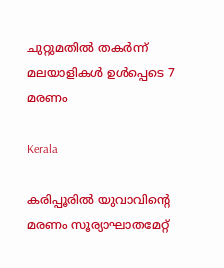ചുറ്റുമതില്‍ തകര്‍ന്ന് മലയാളികള്‍ ഉള്‍പ്പെടെ 7 മരണം

Kerala

കരിപ്പൂരില്‍ യുവാവിന്റെ മരണം സൂര്യാഘാതമേറ്റ്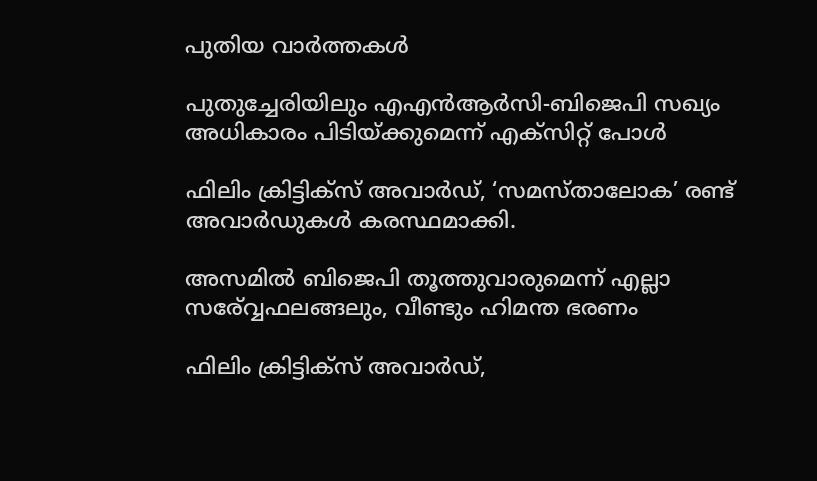പുതിയ വാര്‍ത്തകള്‍

പുതുച്ചേരിയിലും എഎന്‍ആര്‍സി-ബിജെപി സഖ്യം അധികാരം പിടിയ്‌ക്കുമെന്ന് എക്സിറ്റ് പോള്‍

ഫിലിം ക്രിട്ടിക്സ് അവാർഡ്, ‘സമസ്താലോക’ രണ്ട് അവാർഡുകൾ കരസ്ഥമാക്കി.

അസമില്‍ ബിജെപി തൂത്തുവാരുമെന്ന് എല്ലാ സര‍്വ്വേഫലങ്ങലും, വീണ്ടും ഹിമന്ത ഭരണം

ഫിലിം ക്രിട്ടിക്സ് അവാർഡ്,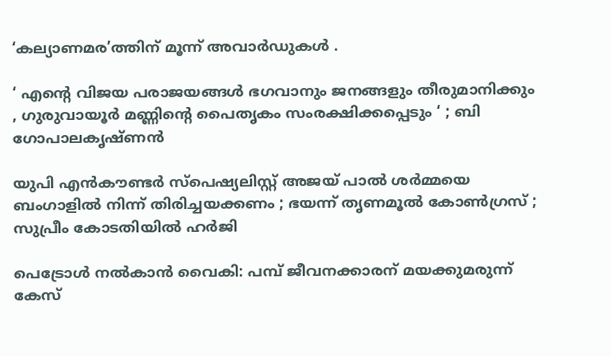‘കല്യാണമര’ത്തിന് മൂന്ന് അവാർഡുകൾ .

‘ എന്റെ വിജയ പരാജയങ്ങൾ ഭഗവാനും ജനങ്ങളും തീരുമാനിക്കും , ഗുരുവായൂർ മണ്ണിന്റെ പൈതൃകം സംരക്ഷിക്കപ്പെടും ‘ ; ബി ഗോപാലകൃഷ്ണൻ

യുപി എൻകൗണ്ടർ സ്പെഷ്യലിസ്റ്റ് അജയ് പാൽ ശർമ്മയെ ബംഗാളിൽ നിന്ന് തിരിച്ചയക്കണം ; ഭയന്ന് തൃണമൂൽ കോൺഗ്രസ് ; സുപ്രീം കോടതിയിൽ ഹർജി

പെട്രോള്‍ നല്‍കാന്‍ വൈകി: പമ്പ് ജീവനക്കാരന് മയക്കുമരുന്ന് കേസ്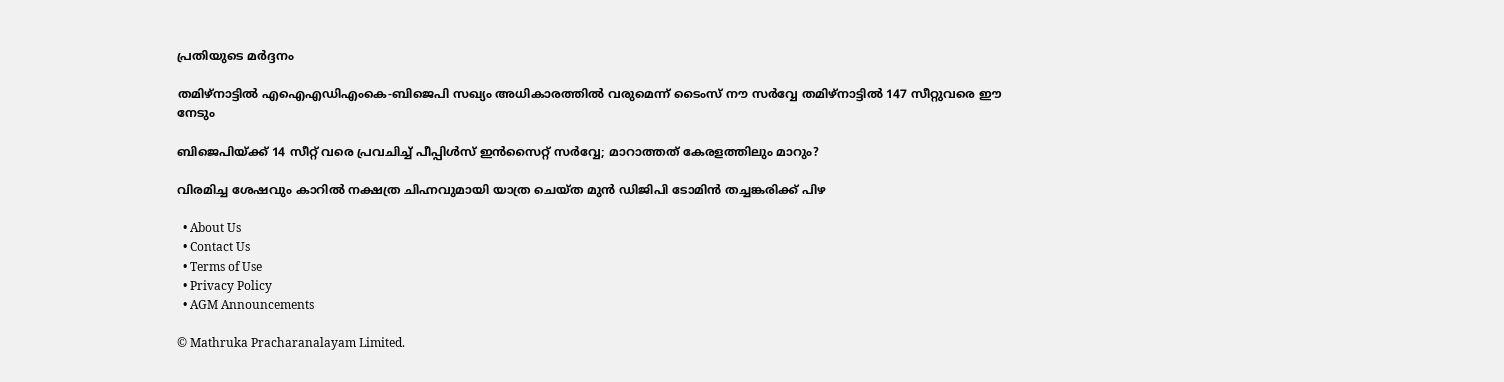പ്രതിയുടെ മര്‍ദ്ദനം

തമിഴ്നാട്ടില്‍ എഐഎഡിഎംകെ-ബിജെപി സഖ്യം അധികാരത്തില്‍ വരുമെന്ന് ടൈംസ് നൗ സര്‍വ്വേ തമിഴ്നാട്ടില്‍ 147 സീറ്റുവരെ ഈ നേടും

ബിജെപിയ്‌ക്ക് 14 സീറ്റ് വരെ പ്രവചിച്ച് പീപ്പിള്‍സ് ഇന്‍സൈറ്റ് സര്‍വ്വേ; മാറാത്തത് കേരളത്തിലും മാറും?

വിരമിച്ച ശേഷവും കാറില്‍ നക്ഷത്ര ചിഹ്നവുമായി യാത്ര ചെയ്ത മുന്‍ ഡിജിപി ടോമിന്‍ തച്ചങ്കരിക്ക് പിഴ

  • About Us
  • Contact Us
  • Terms of Use
  • Privacy Policy
  • AGM Announcements

© Mathruka Pracharanalayam Limited.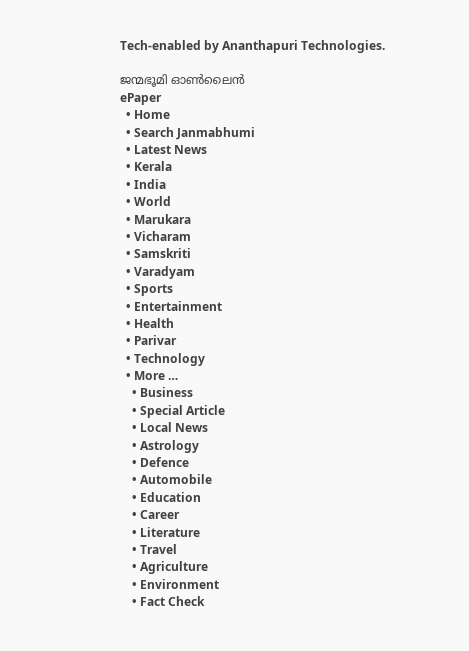Tech-enabled by Ananthapuri Technologies.

ജന്മഭൂമി ഓണ്‍ലൈന്‍
ePaper
  • Home
  • Search Janmabhumi
  • Latest News
  • Kerala
  • India
  • World
  • Marukara
  • Vicharam
  • Samskriti
  • Varadyam
  • Sports
  • Entertainment
  • Health
  • Parivar
  • Technology
  • More …
    • Business
    • Special Article
    • Local News
    • Astrology
    • Defence
    • Automobile
    • Education
    • Career
    • Literature
    • Travel
    • Agriculture
    • Environment
    • Fact Check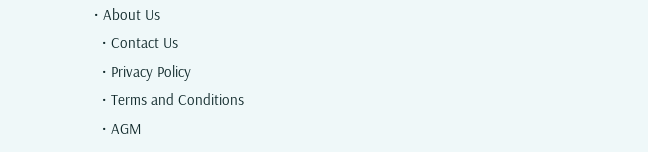• About Us
  • Contact Us
  • Privacy Policy
  • Terms and Conditions
  • AGM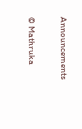Announcements

© Mathruka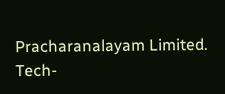Pracharanalayam Limited.
Tech-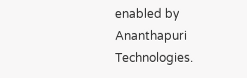enabled by Ananthapuri Technologies.